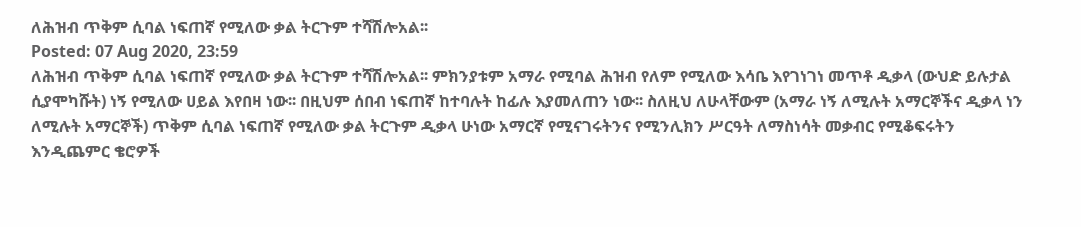ለሕዝብ ጥቅም ሲባል ነፍጠኛ የሚለው ቃል ትርጉም ተሻሽሎአል፡፡
Posted: 07 Aug 2020, 23:59
ለሕዝብ ጥቅም ሲባል ነፍጠኛ የሚለው ቃል ትርጉም ተሻሽሎአል፡፡ ምክንያቱም አማራ የሚባል ሕዝብ የለም የሚለው እሳቤ እየገነገነ መጥቶ ዲቃላ (ውህድ ይሉታል ሲያሞካሹት) ነኝ የሚለው ሀይል እየበዛ ነው፡፡ በዚህም ሰበብ ነፍጠኛ ከተባሉት ከፊሉ እያመለጠን ነው፡፡ ስለዚህ ለሁላቸውም (አማራ ነኝ ለሚሉት አማርኞችና ዲቃላ ነን ለሚሉት አማርኞች) ጥቅም ሲባል ነፍጠኛ የሚለው ቃል ትርጉም ዲቃላ ሁነው አማርኛ የሚናገሩትንና የሚንሊክን ሥርዓት ለማስነሳት መቃብር የሚቆፍሩትን እንዲጨምር ቄሮዎች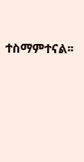ተስማምተናል፡፡